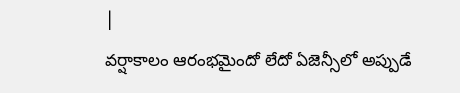|
వర్షాకాలం ఆరంభమైందో లేదో ఏజెన్సీలో అప్పుడే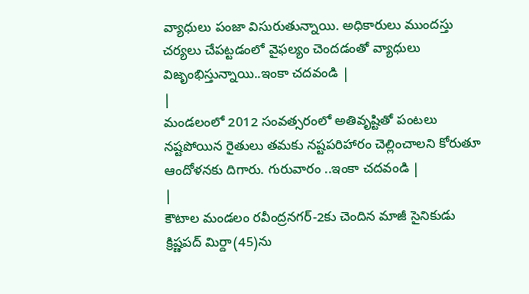వ్యాధులు పంజా విసురుతున్నాయి. అధికారులు ముందస్తు చర్యలు చేపట్టడంలో వైఫల్యం చెందడంతో వ్యాధులు విజృంభిస్తున్నాయి..ఇంకా చదవండి |
|
మండలంలో 2012 సంవత్సరంలో అతివృష్టితో పంటలు నష్టపోయిన రైతులు తమకు నష్టపరిహారం చెల్లించాలని కోరుతూ ఆందోళనకు దిగారు. గురువారం ..ఇంకా చదవండి |
|
కౌటాల మండలం రవీంద్రనగర్-2కు చెందిన మాజీ సైనికుడు క్రిష్ణపద్ మిర్దా(45)ను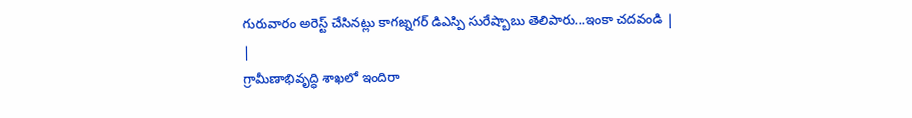గురువారం అరెస్ట్ చేసినట్లు కాగజ్నగర్ డిఎస్పి సురేష్బాబు తెలిపారు...ఇంకా చదవండి |
|
గ్రామీణాభివృద్ధి శాఖలో ఇందిరా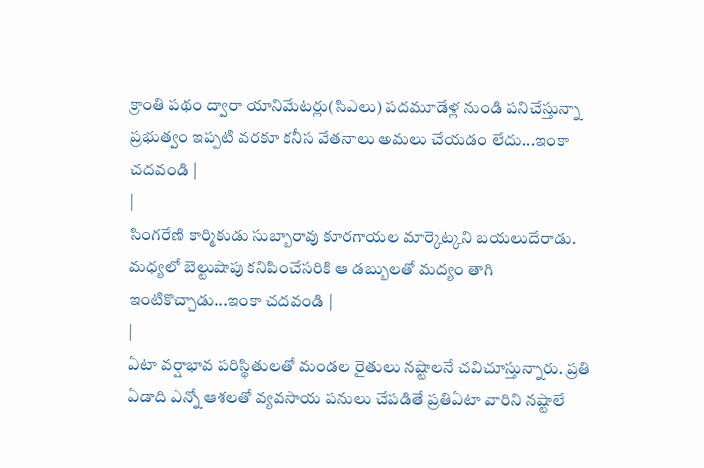క్రాంతి పథం ద్వారా యానిమేటర్లు(సిఎలు) పదమూడేళ్ల నుండి పనిచేస్తున్నా ప్రభుత్వం ఇప్పటి వరకూ కనీస వేతనాలు అమలు చేయడం లేదు...ఇంకా చదవండి |
|
సింగరేణి కార్మికుడు సుబ్బారావు కూరగాయల మార్కెట్కని బయలుదేరాడు. మధ్యలో బెల్టుషాపు కనిపించేసరికి ఆ డబ్బులతో మద్యం తాగి ఇంటికొచ్చాడు...ఇంకా చదవండి |
|
ఏటా వర్షాభావ పరిస్థితులతో మండల రైతులు నష్టాలనే చవిచూస్తున్నారు. ప్రతి ఏడాది ఎన్నో ఆశలతో వ్యవసాయ పనులు చేపడితే ప్రతిఏటా వారిని నష్టాలే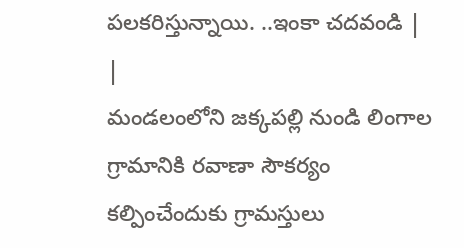పలకరిస్తున్నాయి. ..ఇంకా చదవండి |
|
మండలంలోని జక్కపల్లి నుండి లింగాల గ్రామానికి రవాణా సౌకర్యం కల్పించేందుకు గ్రామస్తులు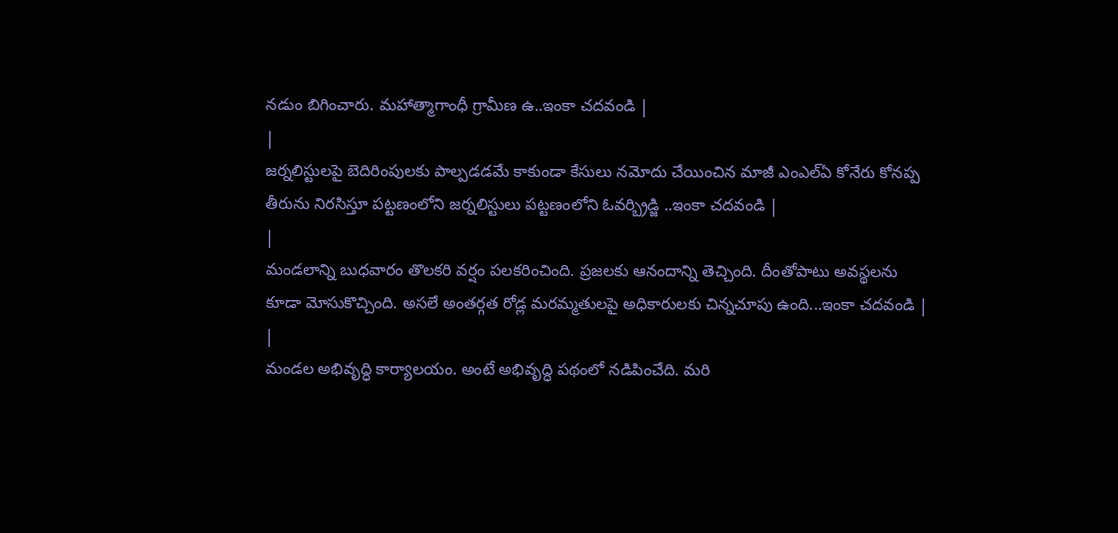నడుం బిగించారు. మహాత్మాగాంధీ గ్రామీణ ఉ..ఇంకా చదవండి |
|
జర్నలిస్టులపై బెదిరింపులకు పాల్పడడమే కాకుండా కేసులు నమోదు చేయించిన మాజీ ఎంఎల్ఏ కోనేరు కోనప్ప తీరును నిరసిస్తూ పట్టణంలోని జర్నలిస్టులు పట్టణంలోని ఓవర్బ్రిడ్జి ..ఇంకా చదవండి |
|
మండలాన్ని బుధవారం తొలకరి వర్షం పలకరించింది. ప్రజలకు ఆనందాన్ని తెచ్చింది. దీంతోపాటు అవస్థలను కూడా మోసుకొచ్చింది. అసలే అంతర్గత రోడ్ల మరమ్మతులపై అధికారులకు చిన్నచూపు ఉంది...ఇంకా చదవండి |
|
మండల అభివృద్ధి కార్యాలయం. అంటే అభివృద్ధి పథంలో నడిపించేది. మరి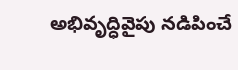అభివృద్ధివైపు నడిపించే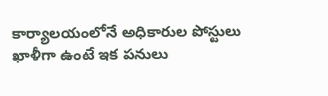కార్యాలయంలోనే అధికారుల పోస్టులు ఖాళీగా ఉంటే ఇక పనులు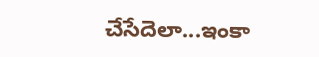చేసేదెలా...ఇంకా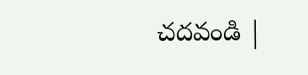చదవండి |